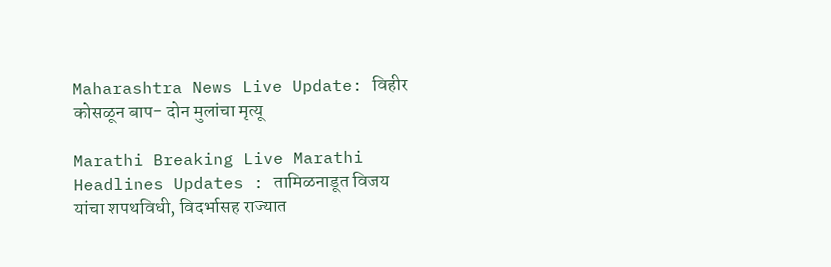Maharashtra News Live Update: विहीर कोसळून बाप- दोन मुलांचा मृत्यू

Marathi Breaking Live Marathi Headlines Updates : तामिळनाडूत विजय यांचा शपथविधी, विदर्भासह राज्यात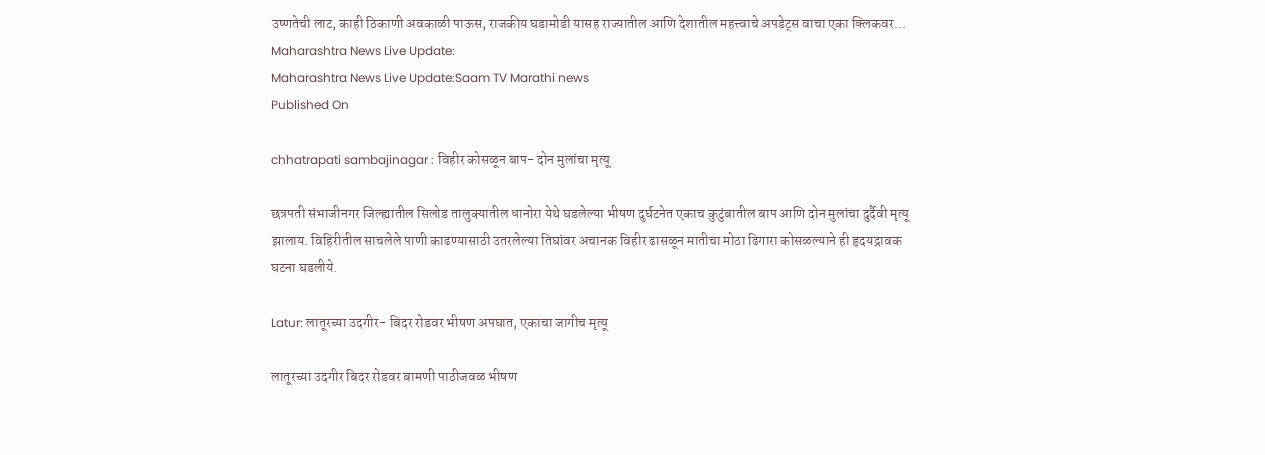उष्णतेची लाट, काही ठिकाणी अवकाळी पाऊस, राजकीय घडामोडी यासह राज्यातील आणि देशातील महत्त्वाचे अपडेट्स वाचा एका क्लिकवर...
Maharashtra News Live Update:
Maharashtra News Live Update:Saam TV Marathi news
Published On

chhatrapati sambajinagar : विहीर कोसळून बाप- दोन मुलांचा मृत्यू

छत्रपती संभाजीनगर जिल्ह्यातील सिलोड तालुक्यातील धानोरा येथे घडलेल्या भीषण दुर्घटनेत एकाच कुटुंबातील बाप आणि दोन मुलांचा दुर्दैवी मृत्यू झालाय. विहिरीतील साचलेले पाणी काढण्यासाठी उतरलेल्या तिघांवर अचानक विहीर ढासळून मातीचा मोठा ढिगारा कोसळल्याने ही हृदयद्रावक घटना घडलीये.

Latur: लातूरच्या उदगीर- बिदर रोडवर भीषण अपघात, एकाचा जागीच मृत्यू

लातूरच्या उदगीर बिदर रोडवर बामणी पाठीजवळ भीषण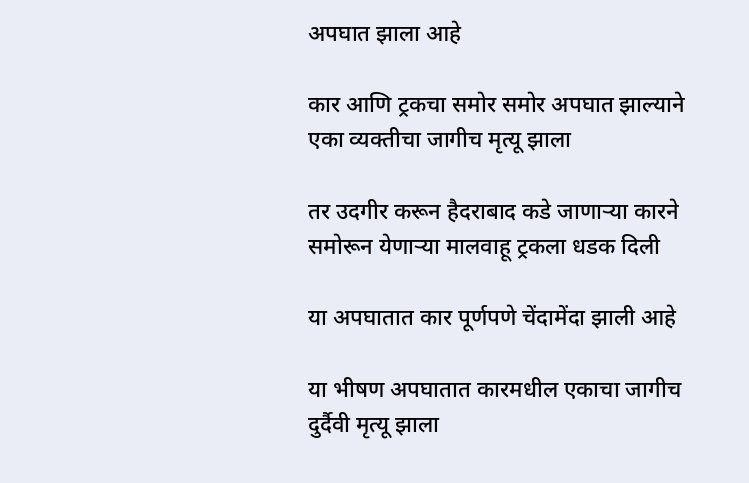अपघात झाला आहे

कार आणि ट्रकचा समोर समोर अपघात झाल्याने एका व्यक्तीचा जागीच मृत्यू झाला

तर उदगीर करून हैदराबाद कडे जाणाऱ्या कारने समोरून येणाऱ्या मालवाहू ट्रकला धडक दिली

या अपघातात कार पूर्णपणे चेंदामेंदा झाली आहे

या भीषण अपघातात कारमधील एकाचा जागीच दुर्दैवी मृत्यू झाला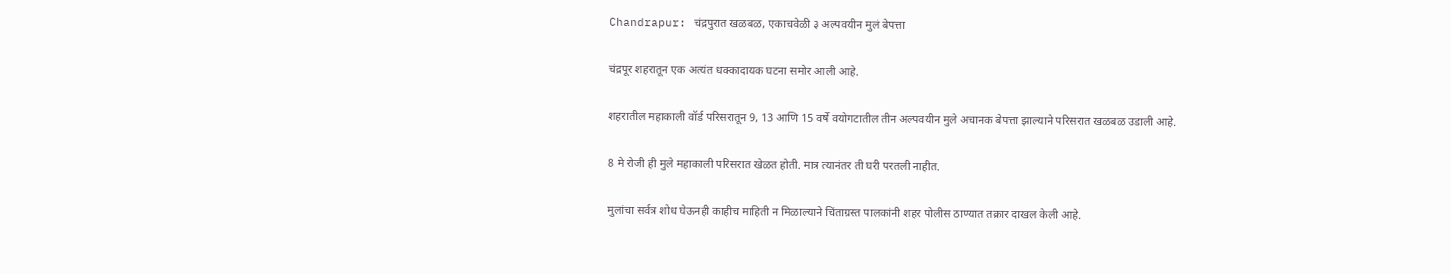Chandrapur: चंद्रपुरात खळबळ, एकाचवेळी ३ अल्पवयीन मुलं बेपत्ता

चंद्रपूर शहरातून एक अत्यंत धक्कादायक घटना समोर आली आहे.

शहरातील महाकाली वॉर्ड परिसरातून 9, 13 आणि 15 वर्षे वयोगटातील तीन अल्पवयीन मुले अचानक बेपत्ता झाल्याने परिसरात खळबळ उडाली आहे.

8 मे रोजी ही मुले महाकाली परिसरात खेळत होती. मात्र त्यानंतर ती घरी परतली नाहीत.

मुलांचा सर्वत्र शोध घेऊनही काहीच माहिती न मिळाल्याने चिंताग्रस्त पालकांनी शहर पोलीस ठाण्यात तक्रार दाखल केली आहे.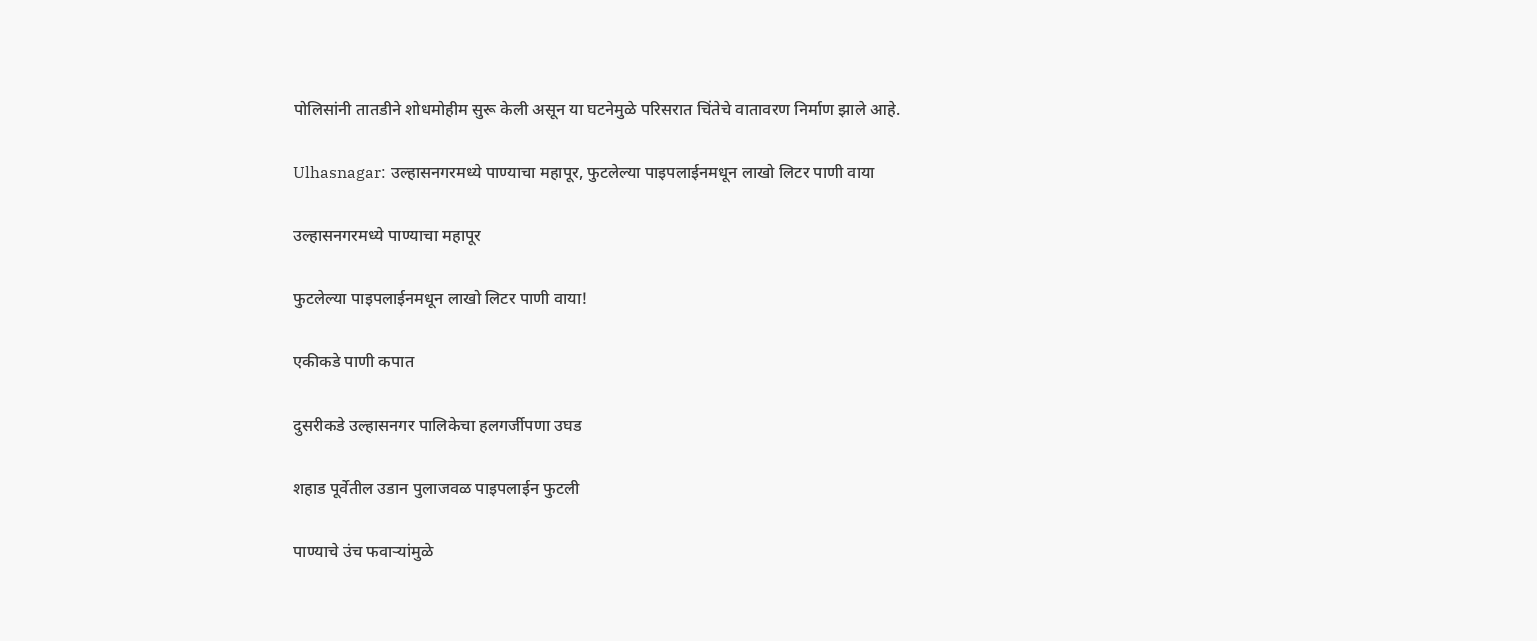पोलिसांनी तातडीने शोधमोहीम सुरू केली असून या घटनेमुळे परिसरात चिंतेचे वातावरण निर्माण झाले आहे.

Ulhasnagar: उल्हासनगरमध्ये पाण्याचा महापूर, फुटलेल्या पाइपलाईनमधून लाखो लिटर पाणी वाया

उल्हासनगरमध्ये पाण्याचा महापूर

फुटलेल्या पाइपलाईनमधून लाखो लिटर पाणी वाया!

एकीकडे पाणी कपात

दुसरीकडे उल्हासनगर पालिकेचा हलगर्जीपणा उघड

शहाड पूर्वेतील उडान पुलाजवळ पाइपलाईन फुटली

पाण्याचे उंच फवाऱ्यांमुळे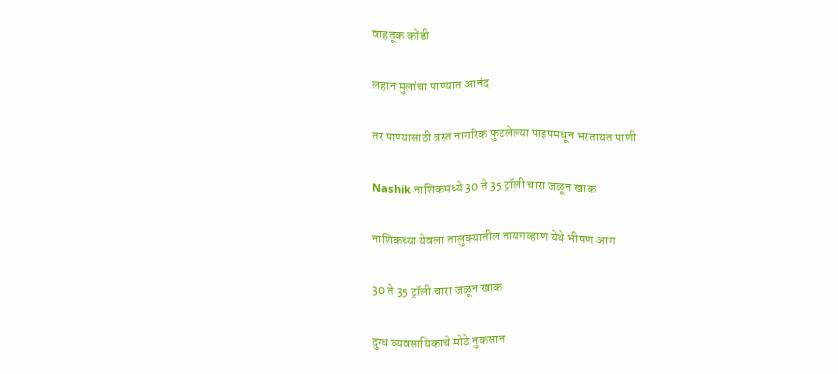वाहतूक कोंडी

लहान मुलांचा पाण्यात आनंद

तर पाण्यासाठी त्रस्त नागरिक फुटलेल्या पाइपमधून भरतायत पाणी

Nashik नाशिकमध्ये 30 ते 35 ट्रॉली चारा जळून खाक

नाशिकच्या येवला तालुक्यातील नायगव्हाण येथे भीषण आग

30 ते 35 ट्रॉली चारा जळून खाक

दुग्ध व्यवसायिकाचे मोठे नुकसान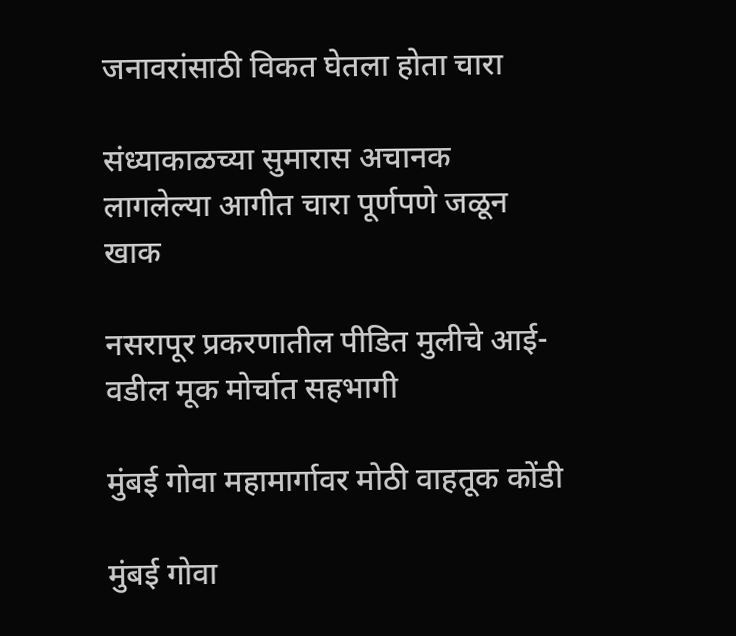जनावरांसाठी विकत घेतला होता चारा

संध्याकाळच्या सुमारास अचानक लागलेल्या आगीत चारा पूर्णपणे जळून खाक

नसरापूर प्रकरणातील पीडित मुलीचे आई-वडील मूक मोर्चात सहभागी

मुंबई गोवा महामार्गावर मोठी वाहतूक कोंडी

मुंबई गोवा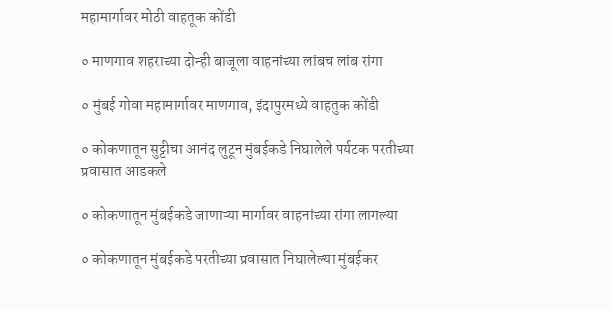महामार्गावर मोठी वाहतूक कोंडी

० माणगाव शहराच्या दोन्ही बाजूला वाहनांच्या लांबच लांब रांगा

० मुंबई गोवा महामार्गावर माणगाव, इंदापुरमध्ये वाहतुक कोंडी

० कोकणातून सुट्टीचा आनंद लुटून मुंबईकडे निघालेले पर्यटक परतीच्या प्रवासात आडकले

० कोकणातून मुंबईकडे जाणाऱ्या मार्गावर वाहनांच्या रांगा लागल्या

० कोकणातून मुंबईकडे परतीच्या प्रवासात निघालेल्या मुंबईकर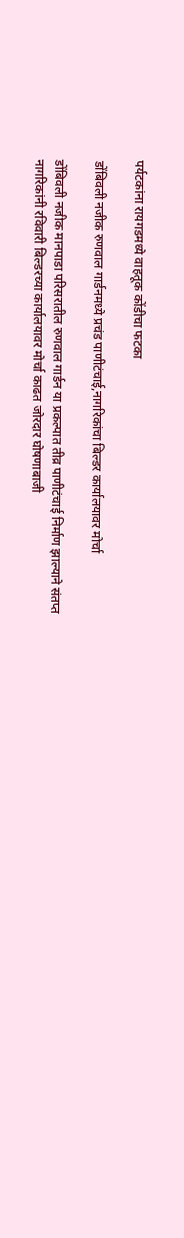पर्यटकांना रायगडमध्ये वाहतूक कोंडीचा फटका

डोंबिवली नजीक रुणवाल गार्डनमध्ये प्रचंड पाणीटंचाई,नागरिकांचा बिल्डर कार्यालयावर मोर्चा

डोंबिवली नजीक मानपाडा परिसरातील रुणवाल गार्डन या प्रकल्पात तीव्र पाणीटंचाई निर्माण झाल्याने संतप्त नागरिकांनी रविवारी बिल्डरच्या कार्यालयावर मोर्चा काढत जोरदार घोषणाबाजी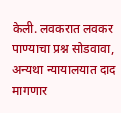केली. लवकरात लवकर पाण्याचा प्रश्न सोडवावा, अन्यथा न्यायालयात दाद मागणार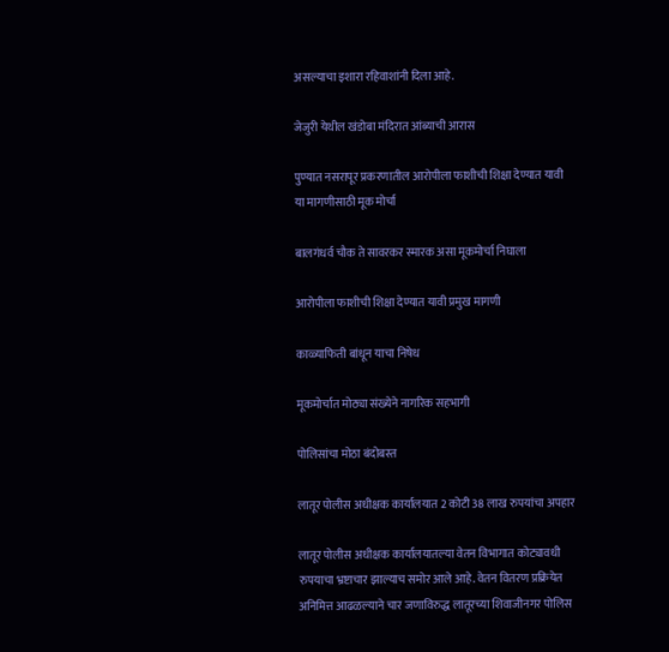असल्याचा इशारा रहिवाशांनी दिला आहे.

जेजुरी येथील खंडोबा मंदिरात आंब्याची आरास

पुण्यात नसरापूर प्रकरणातील आरोपीला फाशीची शिक्षा देण्यात यावी या मागणीसाठी मूक मोर्चा

बालगंधर्व चौक ते सावरकर स्मारक असा मूकमोर्चा निघाला

आरोपीला फाशीची शिक्षा देण्यात यावी प्रमुख मागणी

काळ्याफिती बांधून याचा निषेध

मूकमोर्चात मोठ्या संख्येने नागरिक सहभागी

पोलिसांचा मोठा बंदोबस्त

लातूर पोलीस अधीक्षक कार्यालयात 2 कोटी 38 लाख रुपयांचा अपहार

लातूर पोलीस अधीक्षक कार्यालयातल्या वेतन विभागात कोट्यावधी रुपयाचा भ्रष्टाचार झाल्याच समोर आले आहे. वेतन वितरण प्रक्रियेत अनिमित्त आढळल्याने चार जणाविरुद्ध लातूरच्या शिवाजीनगर पोलिस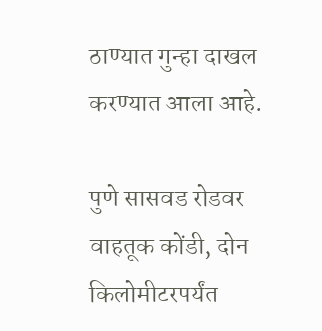ठाण्यात गुन्हा दाखल करण्यात आला आहे.

पुणे सासवड रोडवर वाहतूक कोंडी, दोन किलोमीटरपर्यंत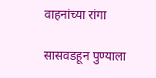वाहनांच्या रांगा

सासवडहून पुण्याला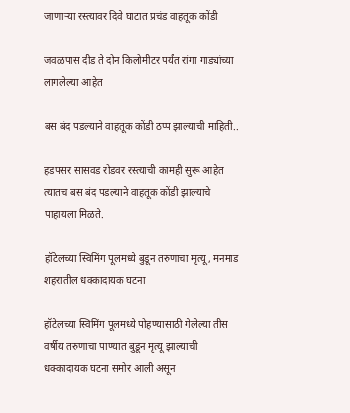जाणाऱ्या रस्त्यावर दिवे घाटात प्रचंड वाहतूक कोंडी

जवळपास दीड ते दोन किलोमीटर पर्यंत रांगा गाड्यांच्या लागलेल्या आहेत

बस बंद पडल्याने वाहतूक कोंडी ठप्प झाल्याची माहिती..

हडपसर सासवड रोडवर रस्त्याची कामही सुरू आहेत त्यातच बस बंद पडल्याने वाहतूक कोंडी झाल्याचे पाहायला मिळते.

हॉटेलच्या स्विमिंग पूलमध्ये बुडून तरुणाचा मृत्यू, मनमाड शहरातील धक्कादायक घटना

हॉटेलच्या स्विमिंग पूलमध्ये पोहण्यासाठी गेलेल्या तीस वर्षीय तरुणाचा पाण्यात बुडून मृत्यू झाल्याची धक्कादायक घटना समोर आली असून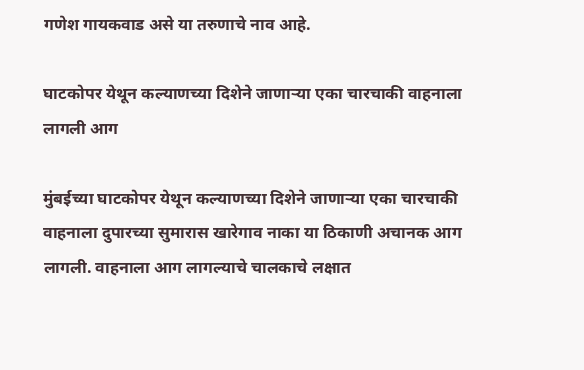गणेश गायकवाड असे या तरुणाचे नाव आहे.

घाटकोपर येथून कल्याणच्या दिशेने जाणार्‍या एका चारचाकी वाहनाला लागली आग

मुंबईच्या घाटकोपर येथून कल्याणच्या दिशेने जाणार्‍या एका चारचाकी वाहनाला दुपारच्या सुमारास खारेगाव नाका या ठिकाणी अचानक आग लागली. वाहनाला आग लागल्याचे चालकाचे लक्षात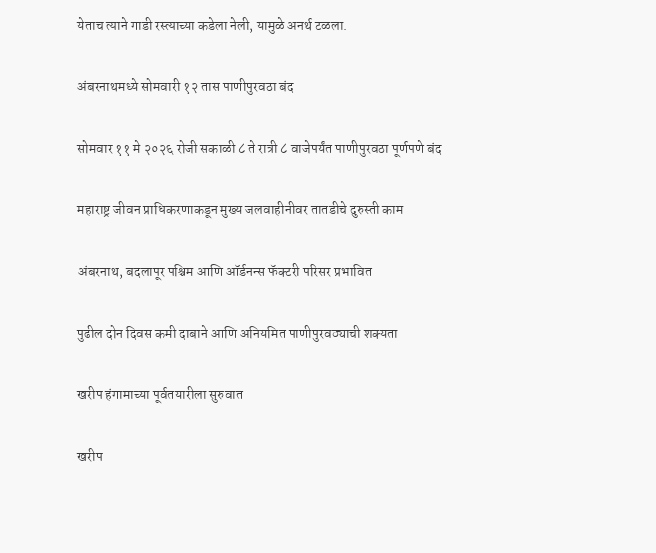येताच त्याने गाडी रस्त्याच्या कडेला नेली, यामुळे अनर्थ टळला.

अंबरनाथमध्ये सोमवारी १२ तास पाणीपुरवठा बंद

सोमवार ११ मे २०२६ रोजी सकाळी ८ ते रात्री ८ वाजेपर्यंत पाणीपुरवठा पूर्णपणे बंद

महाराष्ट्र जीवन प्राधिकरणाकडून मुख्य जलवाहीनीवर तातडीचे दुरुस्ती काम

अंबरनाथ, बदलापूर पश्चिम आणि ऑर्डनन्स फॅक्टरी परिसर प्रभावित

पुढील दोन दिवस कमी दाबाने आणि अनियमित पाणीपुरवठ्याची शक्यता

खरीप हंगामाच्या पूर्वतयारीला सुरुवात

खरीप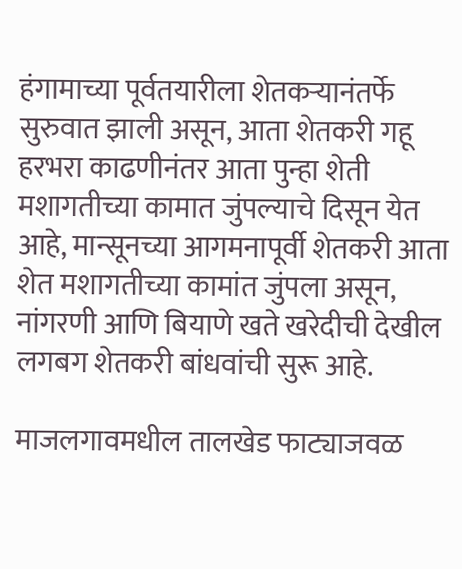हंगामाच्या पूर्वतयारीला शेतकऱ्यानंतर्फे सुरुवात झाली असून, आता शेतकरी गहू हरभरा काढणीनंतर आता पुन्हा शेती मशागतीच्या कामात जुंपल्याचे दिसून येत आहे, मान्सूनच्या आगमनापूर्वी शेतकरी आता शेत मशागतीच्या कामांत जुंपला असून, नांगरणी आणि बियाणे खते खरेदीची देखील लगबग शेतकरी बांधवांची सुरू आहे.

माजलगावमधील तालखेड फाट्याजवळ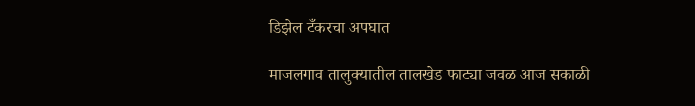डिझेल टँकरचा अपघात

माजलगाव तालुक्यातील तालखेड फाट्या जवळ आज सकाळी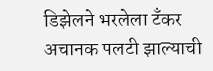डिझेलने भरलेला टँकर अचानक पलटी झाल्याची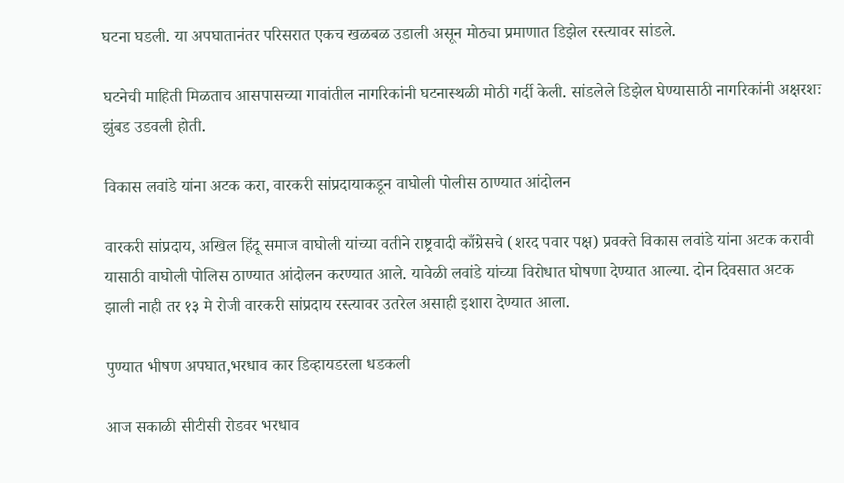घटना घडली. या अपघातानंतर परिसरात एकच खळबळ उडाली असून मोठ्या प्रमाणात डिझेल रस्त्यावर सांडले.

घटनेची माहिती मिळताच आसपासच्या गावांतील नागरिकांनी घटनास्थळी मोठी गर्दी केली. सांडलेले डिझेल घेण्यासाठी नागरिकांनी अक्षरशः झुंबड उडवली होती.

विकास लवांडे यांना अटक करा, वारकरी सांप्रदायाकडून वाघोली पोलीस ठाण्यात आंदोलन

वारकरी सांप्रदाय, अखिल हिंदू समाज वाघोली यांच्या वतीने राष्ट्रवादी काँग्रेसचे (शरद पवार पक्ष) प्रवक्ते विकास लवांडे यांना अटक करावी यासाठी वाघोली पोलिस ठाण्यात आंदोलन करण्यात आले. यावेळी लवांडे यांच्या विरोधात घोषणा देण्यात आल्या. दोन दिवसात अटक झाली नाही तर १३ मे रोजी वारकरी सांप्रदाय रस्त्यावर उतरेल असाही इशारा देण्यात आला.

पुण्यात भीषण अपघात,भरधाव कार डिव्हायडरला धडकली

आज सकाळी सीटीसी रोडवर भरधाव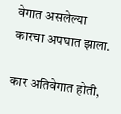वेगात असलेल्या कारचा अपघात झाला.

कार अतिवेगात होती,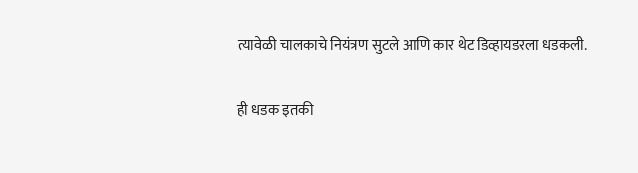त्यावेळी चालकाचे नियंत्रण सुटले आणि कार थेट डिव्हायडरला धडकली.

ही धडक इतकी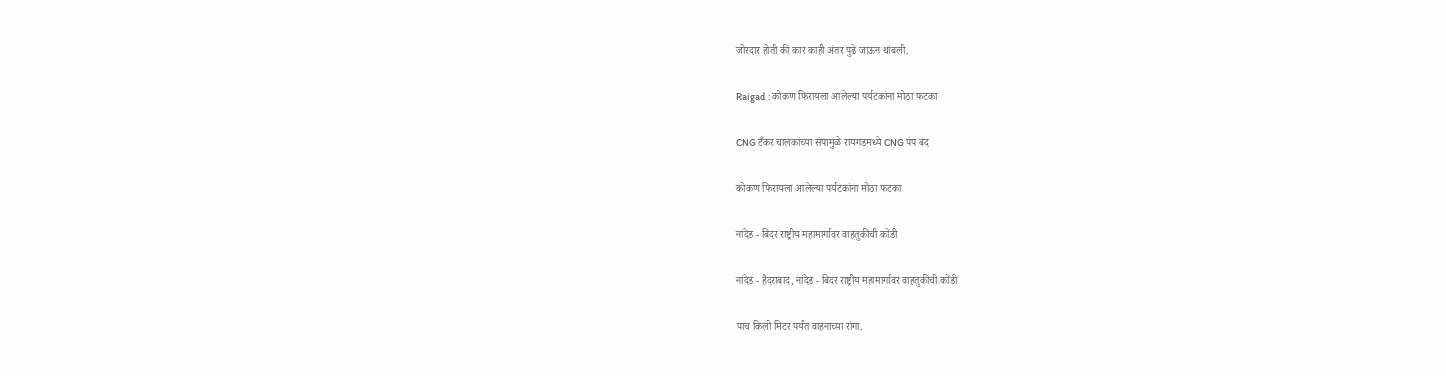जोरदार होती की कार काही अंतर पुढे जाऊन थांबली.

Raigad : कोकण फिरायला आलेल्या पर्यटकांना मोठा फटका

CNG टँकर चालकांच्या संपामुळे रायगडमध्ये CNG पंप बंद

कोकण फिरायला आलेल्या पर्यटकांना मोठा फटका

नांदेड - बिदर राष्ट्रीय महामार्गावर वाहतुकीची कोंडी

नांदेड - हैदराबाद, नांदेड - बिदर राष्ट्रीय महामार्गावर वाहतुकीची कोंडी

पाच किलो मिटर पर्यंत वाहनाच्या रांगा.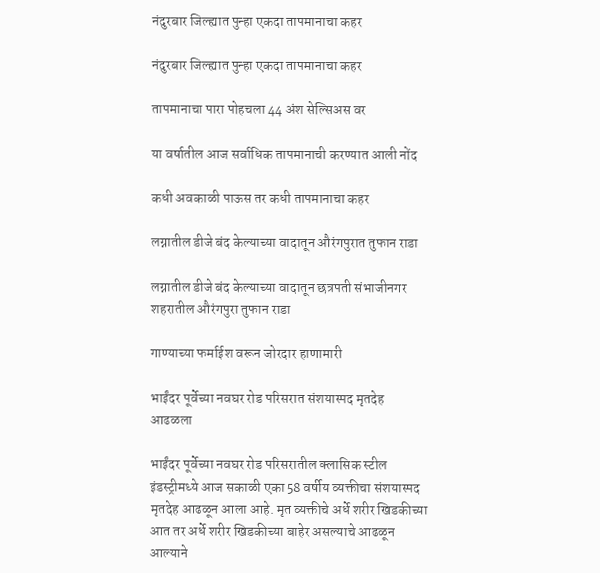नंदुरबार जिल्ह्यात पुन्हा एकदा तापमानाचा कहर

नंदुरबार जिल्ह्यात पुन्हा एकदा तापमानाचा कहर

तापमानाचा पारा पोहचला 44 अंश सेल्सिअस वर

या वर्षातील आज सर्वाधिक तापमानाची करण्यात आली नोंद

कधी अवकाळी पाऊस तर कधी तापमानाचा कहर

लग्नातील डीजे बंद केल्याच्या वादातून औरंगपुरात तुफान राडा

लग्नातील डीजे बंद केल्याच्या वादातून छत्रपती संभाजीनगर शहरातील औरंगपुरा तुफान राडा

गाण्याच्या फर्माईश वरून जोरदार हाणामारी

भाईंदर पूर्वेच्या नवघर रोड परिसरात संशयास्पद मृतदेह आढळला

भाईंदर पूर्वेच्या नवघर रोड परिसरातील क्लासिक स्टील इंडस्ट्रीमध्ये आज सकाळी एका 58 वर्षीय व्यक्तीचा संशयास्पद मृतदेह आढळून आला आहे. मृत व्यक्तीचे अर्धे शरीर खिडकीच्या आत तर अर्धे शरीर खिडकीच्या बाहेर असल्याचे आढळून आल्याने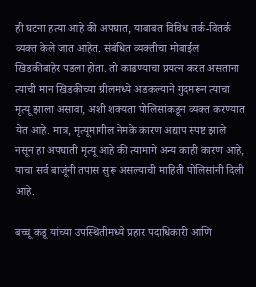ही घटना हत्या आहे की अपघात, याबाबत विविध तर्क-वितर्क व्यक्त केले जात आहेत. संबंधित व्यक्तीचा मोबाईल खिडकीबाहेर पडला होता. तो काढण्याचा प्रयत्न करत असताना त्याची मान खिडकीच्या ग्रीलमध्ये अडकल्याने गुदमरून त्याचा मृत्यू झाला असावा, अशी शक्यता पोलिसांकडून व्यक्त करण्यात येत आहे. मात्र, मृत्यूमागील नेमके कारण अद्याप स्पष्ट झाले नसून हा अपघाती मृत्यू आहे की त्यामागे अन्य काही कारण आहे, याचा सर्व बाजूंनी तपास सुरू असल्याची माहिती पोलिसांनी दिली आहे.

बच्चू कडू यांच्या उपस्थितीमध्ये प्रहार पदाधिकारी आणि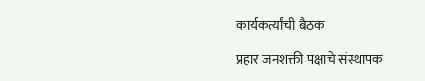कार्यकर्त्यांची बैठक

प्रहार जनशक्ती पक्षाचे संस्थापक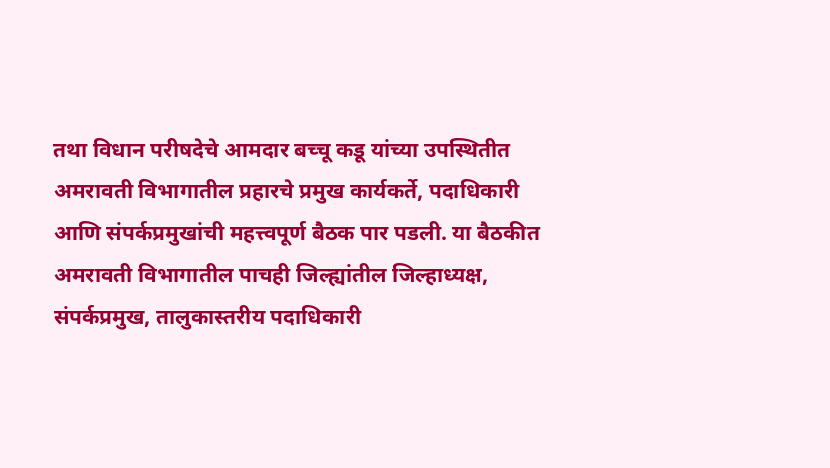तथा विधान परीषदेचे आमदार बच्चू कडू यांच्या उपस्थितीत अमरावती विभागातील प्रहारचे प्रमुख कार्यकर्ते, पदाधिकारी आणि संपर्कप्रमुखांची महत्त्वपूर्ण बैठक पार पडली. या बैठकीत अमरावती विभागातील पाचही जिल्ह्यांतील जिल्हाध्यक्ष, संपर्कप्रमुख, तालुकास्तरीय पदाधिकारी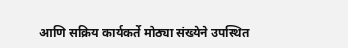आणि सक्रिय कार्यकर्ते मोठ्या संख्येने उपस्थित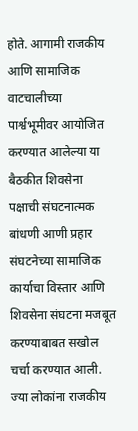होते. आगामी राजकीय आणि सामाजिक वाटचालीच्या पार्श्वभूमीवर आयोजित करण्यात आलेल्या या बैठकीत शिवसेना पक्षाची संघटनात्मक बांधणी आणी प्रहार संघटनेच्या सामाजिक कार्याचा विस्तार आणि शिवसेना संघटना मजबूत करण्याबाबत सखोल चर्चा करण्यात आली. ज्या लोकांना राजकीय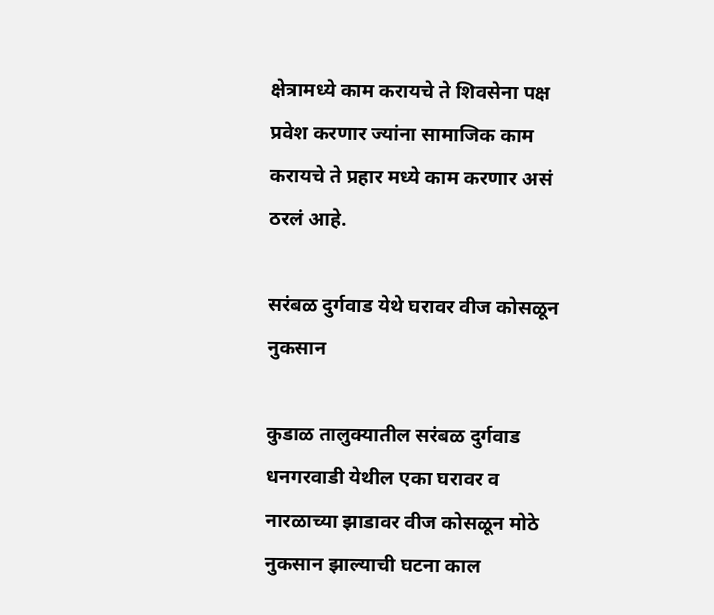क्षेत्रामध्ये काम करायचे ते शिवसेना पक्ष प्रवेश करणार ज्यांना सामाजिक काम करायचे ते प्रहार मध्ये काम करणार असं ठरलं आहे.

सरंबळ दुर्गवाड येथे घरावर वीज कोसळून नुकसान

कुडाळ तालुक्यातील सरंबळ दुर्गवाड धनगरवाडी येथील एका घरावर व नारळाच्या झाडावर वीज कोसळून मोठे नुकसान झाल्याची घटना काल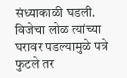संध्याकाळी घडली. विजेचा लोळ त्यांच्या घरावर पडल्यामुळे पत्रे फुटले तर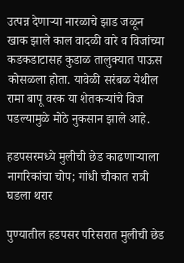उत्पन्न देणाऱ्या नारळाचे झाड जळून खाक झाले काल वादळी वारे व विजांच्या कडकडाटासह कुडाळ तालुक्यात पाऊस कोसळला होता. यावेळी सरंबळ येथील रामा बापू वरक या शेतकऱ्यांचे विज पडल्यामुळे मोठे नुकसान झाले आहे.

हडपसरमध्ये मुलीची छेड काढणाऱ्याला नागरिकांचा चोप; गांधी चौकात रात्री घडला थरार

पुण्यातील हडपसर परिसरात मुलीची छेड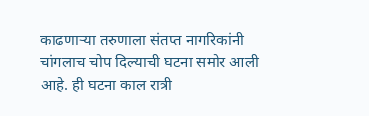काढणाऱ्या तरुणाला संतप्त नागरिकांनी चांगलाच चोप दिल्याची घटना समोर आली आहे. ही घटना काल रात्री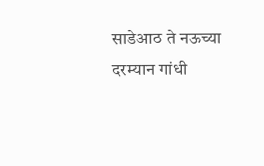साडेआठ ते नऊच्या दरम्यान गांधी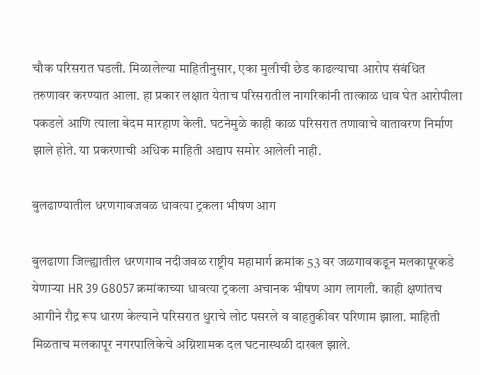चौक परिसरात घडली. मिळालेल्या माहितीनुसार, एका मुलीची छेड काढल्याचा आरोप संबंधित तरुणावर करण्यात आला. हा प्रकार लक्षात येताच परिसरातील नागरिकांनी तात्काळ धाव घेत आरोपीला पकडले आणि त्याला बेदम मारहाण केली. घटनेमुळे काही काळ परिसरात तणावाचे वातावरण निर्माण झाले होते. या प्रकरणाची अधिक माहिती अद्याप समोर आलेली नाही.

बुलढाण्यातील धरणगावजवळ धावत्या ट्रकला भीषण आग

बुलढाणा जिल्ह्यातील धरणगाव नदीजवळ राष्ट्रीय महामार्ग क्रमांक 53 वर जळगावकडून मलकापूरकडे येणाऱ्या HR 39 G8057 क्रमांकाच्या धावत्या ट्रकला अचानक भीषण आग लागली. काही क्षणांतच आगीने रौद्र रूप धारण केल्याने परिसरात धुराचे लोट पसरले व वाहतुकीवर परिणाम झाला. माहिती मिळताच मलकापूर नगरपालिकेचे अग्निशामक दल घटनास्थळी दाखल झाले.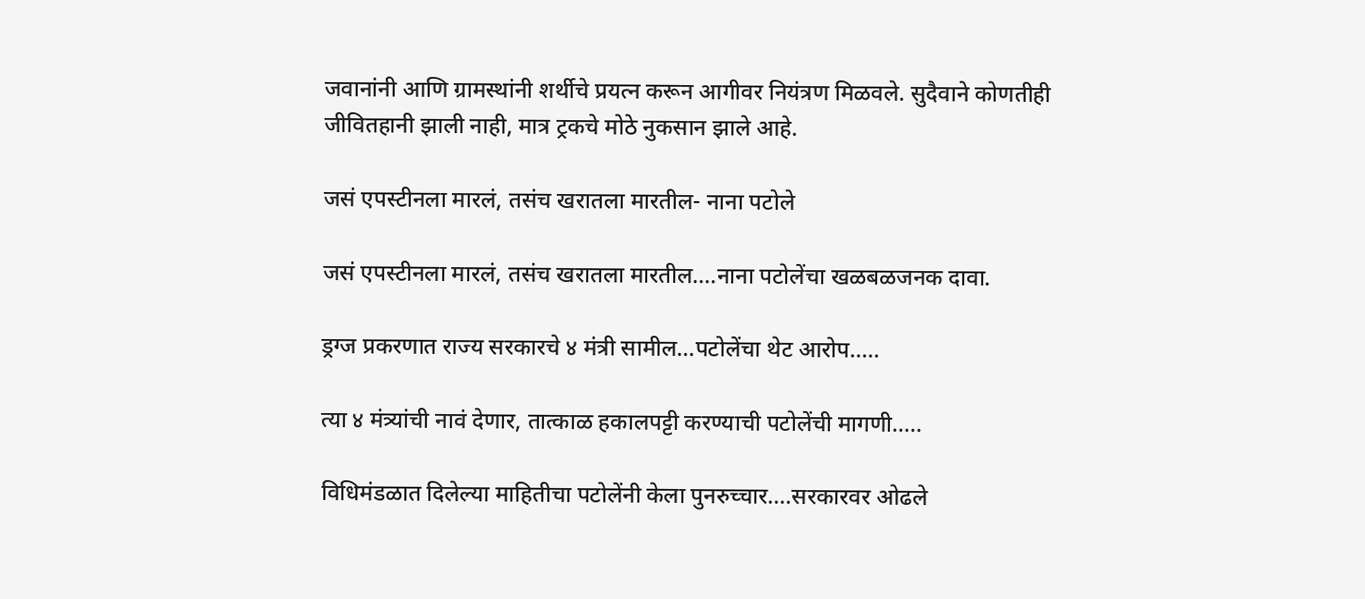जवानांनी आणि ग्रामस्थांनी शर्थीचे प्रयत्न करून आगीवर नियंत्रण मिळवले. सुदैवाने कोणतीही जीवितहानी झाली नाही, मात्र ट्रकचे मोठे नुकसान झाले आहे.

जसं एपस्टीनला मारलं, तसंच खरातला मारतील- नाना पटोले

जसं एपस्टीनला मारलं, तसंच खरातला मारतील....नाना पटोलेंचा खळबळजनक दावा.

ड्रग्ज प्रकरणात राज्य सरकारचे ४ मंत्री सामील...पटोलेंचा थेट आरोप.....

त्या ४ मंत्र्यांची नावं देणार, तात्काळ हकालपट्टी करण्याची पटोलेंची मागणी.....

विधिमंडळात दिलेल्या माहितीचा पटोलेंनी केला पुनरुच्चार....सरकारवर ओढले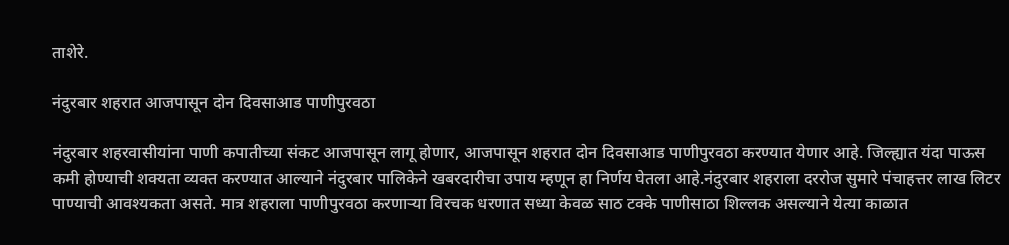ताशेरे.

नंदुरबार शहरात आजपासून दोन दिवसाआड पाणीपुरवठा

नंदुरबार शहरवासीयांना पाणी कपातीच्या संकट आजपासून लागू होणार, आजपासून शहरात दोन दिवसाआड पाणीपुरवठा करण्यात येणार आहे. जिल्ह्यात यंदा पाऊस कमी होण्याची शक्यता व्यक्त करण्यात आल्याने नंदुरबार पालिकेने खबरदारीचा उपाय म्हणून हा निर्णय घेतला आहे.नंदुरबार शहराला दररोज सुमारे पंचाहत्तर लाख लिटर पाण्याची आवश्यकता असते. मात्र शहराला पाणीपुरवठा करणाऱ्या विरचक धरणात सध्या केवळ साठ टक्के पाणीसाठा शिल्लक असल्याने येत्या काळात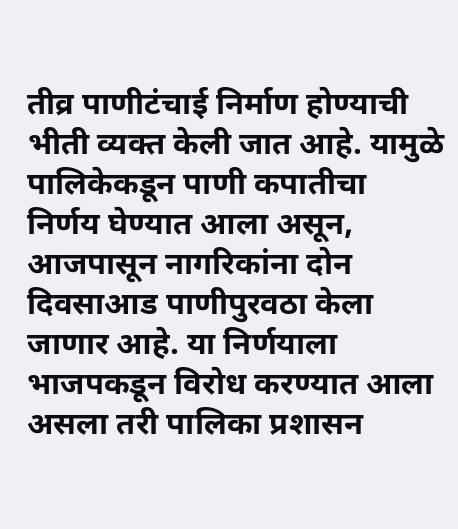तीव्र पाणीटंचाई निर्माण होण्याची भीती व्यक्त केली जात आहे. यामुळे पालिकेकडून पाणी कपातीचा निर्णय घेण्यात आला असून, आजपासून नागरिकांना दोन दिवसाआड पाणीपुरवठा केला जाणार आहे. या निर्णयाला भाजपकडून विरोध करण्यात आला असला तरी पालिका प्रशासन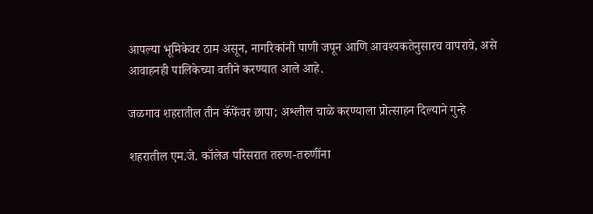आपल्या भूमिकेवर ठाम असून, नागरिकांनी पाणी जपून आणि आवश्यकतेनुसारच वापरावे, असे आवाहनही पालिकेच्या वतीने करण्यात आले आहे.

जळगाव शहरातील तीन कॅफेंवर छापा; अश्लील चाळे करण्याला प्रोत्साहन दिल्याने गुन्हे

शहरातील एम.जे. कॉलेज परिसरात तरुण-तरुणींना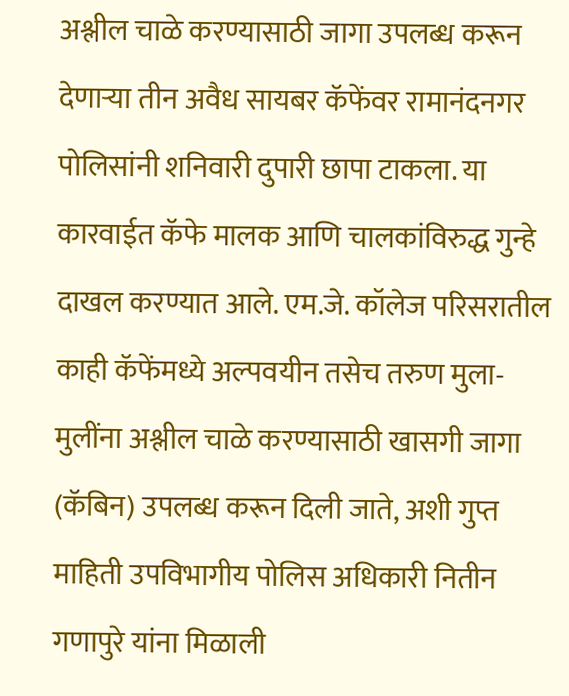अश्लील चाळे करण्यासाठी जागा उपलब्ध करून देणाऱ्या तीन अवैध सायबर कॅफेंवर रामानंदनगर पोलिसांनी शनिवारी दुपारी छापा टाकला. या कारवाईत कॅफे मालक आणि चालकांविरुद्ध गुन्हे दाखल करण्यात आले. एम.जे. कॉलेज परिसरातील काही कॅफेंमध्ये अल्पवयीन तसेच तरुण मुला-मुलींना अश्लील चाळे करण्यासाठी खासगी जागा (कॅबिन) उपलब्ध करून दिली जाते, अशी गुप्त माहिती उपविभागीय पोलिस अधिकारी नितीन गणापुरे यांना मिळाली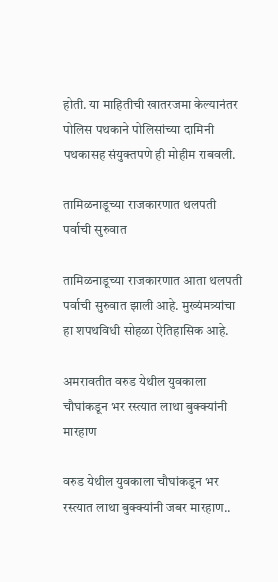होती. या माहितीची खातरजमा केल्यानंतर पोलिस पथकाने पोलिसांच्या दामिनी पथकासह संयुक्तपणे ही मोहीम राबवली.

तामिळनाडूच्या राजकारणात थलपती पर्वाची सुरुवात

तामिळनाडूच्या राजकारणात आता थलपती पर्वाची सुरुवात झाली आहे. मुख्यंमत्र्यांचा हा शपथविधी सोहळा ऐतिहासिक आहे.

अमरावतीत वरुड येथील युवकाला चौघांकडून भर रस्त्यात लाथा बुक्क्यांनी मारहाण

वरुड येथील युवकाला चौघांकडून भर रस्त्यात लाथा बुक्क्यांनी जबर मारहाण..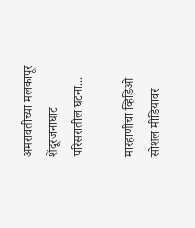अमरावतीच्या मलकापूर शेंदूरजनाघाट परिसरातील घटना...

मारहाणीचा व्हिडिओ सोशल मीडियावर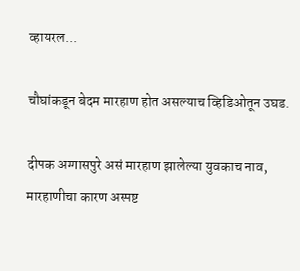व्हायरल...

चौघांकडून बेदम मारहाण होत असल्याच व्हिडिओतून उघड.

दीपक अग्गासपुरे असं मारहाण झालेल्या युवकाच नाव, मारहाणीचा कारण अस्पष्ट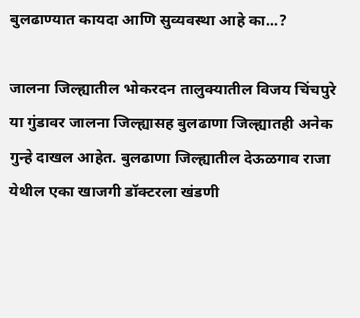बुलढाण्यात कायदा आणि सुव्यवस्था आहे का...?

जालना जिल्ह्यातील भोकरदन तालुक्यातील विजय चिंचपुरे या गुंडावर जालना जिल्ह्यासह बुलढाणा जिल्ह्यातही अनेक गुन्हे दाखल आहेत. बुलढाणा जिल्ह्यातील देऊळगाव राजा येथील एका खाजगी डॉक्टरला खंडणी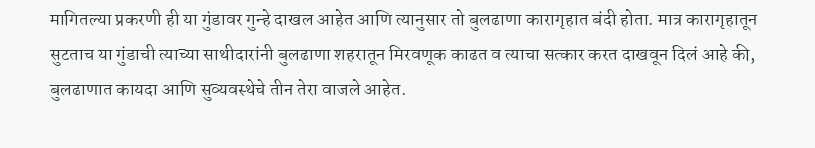मागितल्या प्रकरणी ही या गुंडावर गुन्हे दाखल आहेत आणि त्यानुसार तो बुलढाणा कारागृहात बंदी होता. मात्र कारागृहातून सुटताच या गुंडाची त्याच्या साथीदारांनी बुलढाणा शहरातून मिरवणूक काढत व त्याचा सत्कार करत दाखवून दिलं आहे की, बुलढाणात कायदा आणि सुव्यवस्थेचे तीन तेरा वाजले आहेत.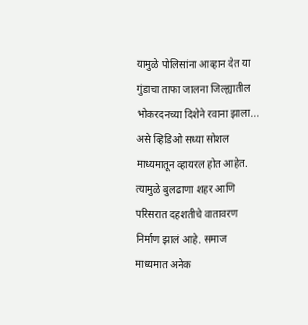यामुळे पोलिसांना आव्हान देत या गुंडाचा ताफा जालना जिल्ह्यातील भोकरदनच्या दिशेने रवाना झाला... असे व्हिडिओ सध्या सोशल माध्यमातून व्हायरल होत आहेत. त्यामुळे बुलढाणा शहर आणि परिसरात दहशतीचे वातावरण निर्माण झालं आहे. समाज माध्यमात अनेक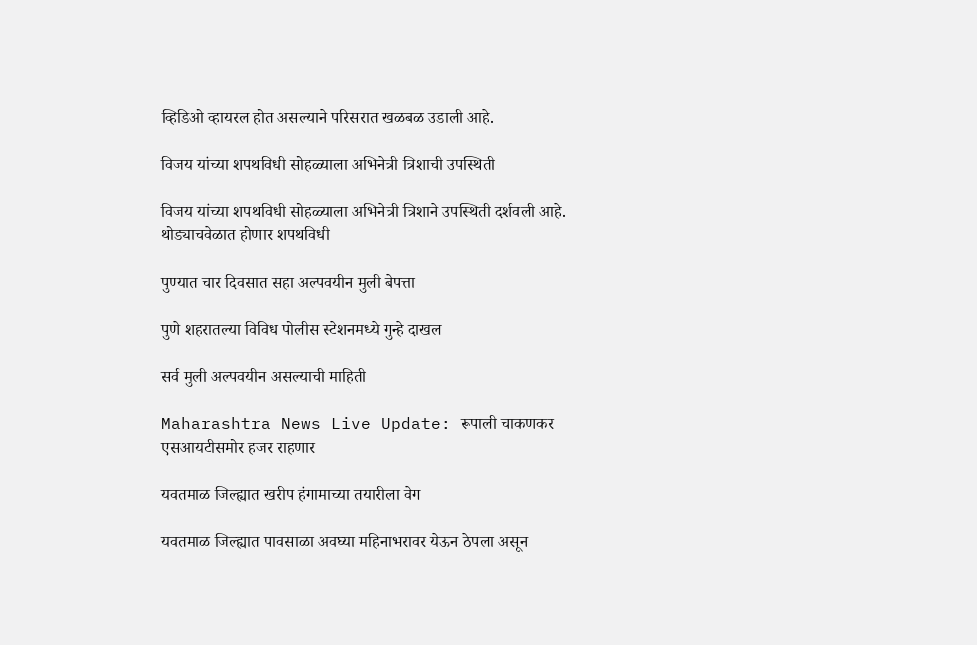व्हिडिओ व्हायरल होत असल्याने परिसरात खळबळ उडाली आहे.

विजय यांच्या शपथविधी सोहळ्याला अभिनेत्री त्रिशाची उपस्थिती

विजय यांच्या शपथविधी सोहळ्याला अभिनेत्री त्रिशाने उपस्थिती दर्शवली आहे. थोड्याचवेळात होणार शपथविधी

पुण्यात चार दिवसात सहा अल्पवयीन मुली बेपत्ता

पुणे शहरातल्या विविध पोलीस स्टेशनमध्ये गुन्हे दाखल

सर्व मुली अल्पवयीन असल्याची माहिती

Maharashtra News Live Update: रूपाली चाकणकर एसआयटीसमोर हजर राहणार

यवतमाळ जिल्ह्यात खरीप हंगामाच्या तयारीला वेग

यवतमाळ जिल्ह्यात पावसाळा अवघ्या महिनाभरावर येऊन ठेपला असून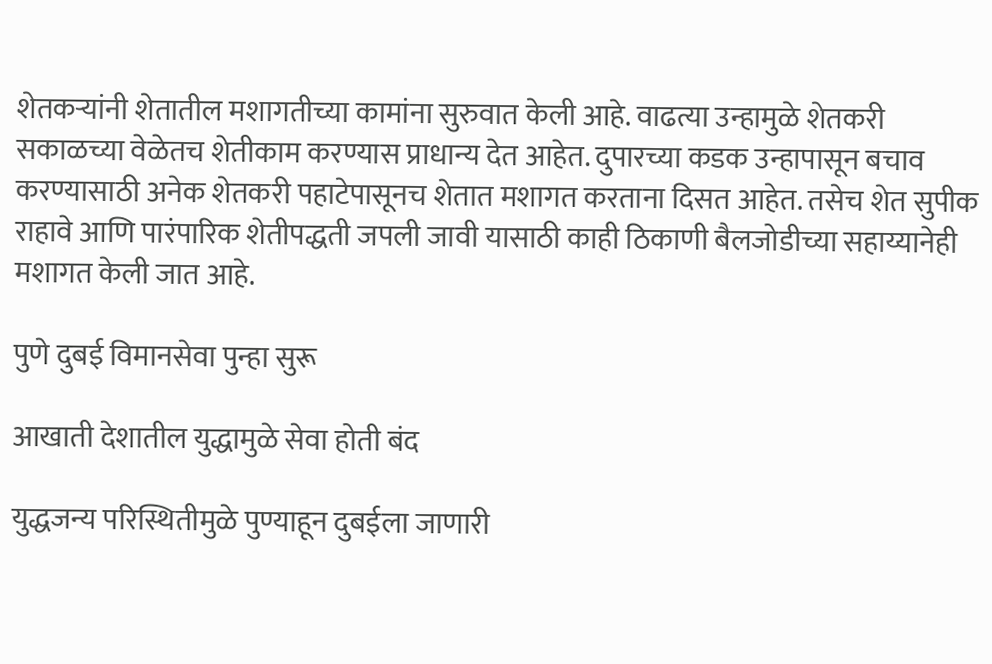शेतकऱ्यांनी शेतातील मशागतीच्या कामांना सुरुवात केली आहे. वाढत्या उन्हामुळे शेतकरी सकाळच्या वेळेतच शेतीकाम करण्यास प्राधान्य देत आहेत. दुपारच्या कडक उन्हापासून बचाव करण्यासाठी अनेक शेतकरी पहाटेपासूनच शेतात मशागत करताना दिसत आहेत. तसेच शेत सुपीक राहावे आणि पारंपारिक शेतीपद्धती जपली जावी यासाठी काही ठिकाणी बैलजोडीच्या सहाय्यानेही मशागत केली जात आहे.

पुणे दुबई विमानसेवा पुन्हा सुरू

आखाती देशातील युद्धामुळे सेवा होती बंद

युद्धजन्य परिस्थितीमुळे पुण्याहून दुबईला जाणारी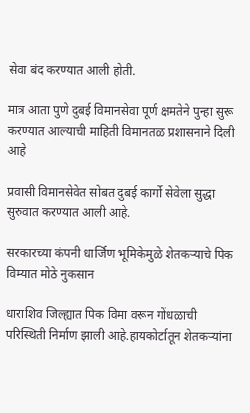सेवा बंद करण्यात आली होती.

मात्र आता पुणे दुबई विमानसेवा पूर्ण क्षमतेने पुन्हा सुरू करण्यात आल्याची माहिती विमानतळ प्रशासनाने दिली आहे

प्रवासी विमानसेवेत सोबत दुबई कार्गो सेवेला सुद्धा सुरुवात करण्यात आली आहे.

सरकारच्या कंपनी धार्जिण भूमिकेमुळे शेतकऱ्याचे पिक विम्यात मोठे नुकसान

धाराशिव जिल्ह्यात पिक विमा वरून गोंधळाची परिस्थिती निर्माण झाली आहे.हायकोर्टातून शेतकऱ्यांना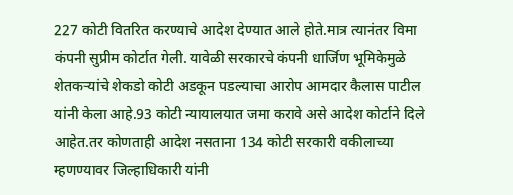227 कोटी वितरित करण्याचे आदेश देण्यात आले होते.मात्र त्यानंतर विमा कंपनी सुप्रीम कोर्टात गेली. यावेळी सरकारचे कंपनी धार्जिण भूमिकेमुळे शेतकऱ्यांचे शेकडो कोटी अडकून पडल्याचा आरोप आमदार कैलास पाटील यांनी केला आहे.93 कोटी न्यायालयात जमा करावे असे आदेश कोर्टाने दिले आहेत.तर कोणताही आदेश नसताना 134 कोटी सरकारी वकीलाच्या म्हणण्यावर जिल्हाधिकारी यांनी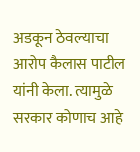अडकून ठेवल्याचा आरोप कैलास पाटील यांनी केला. त्यामुळे सरकार कोणाच आहे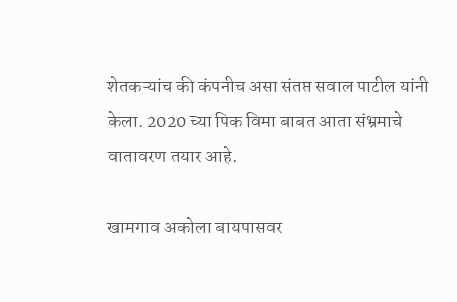शेतकऱ्यांच की कंपनीच असा संतप्त सवाल पाटील यांनी केला. 2020 च्या पिक विमा बाबत आता संभ्रमाचे वातावरण तयार आहे.

खामगाव अकोला बायपासवर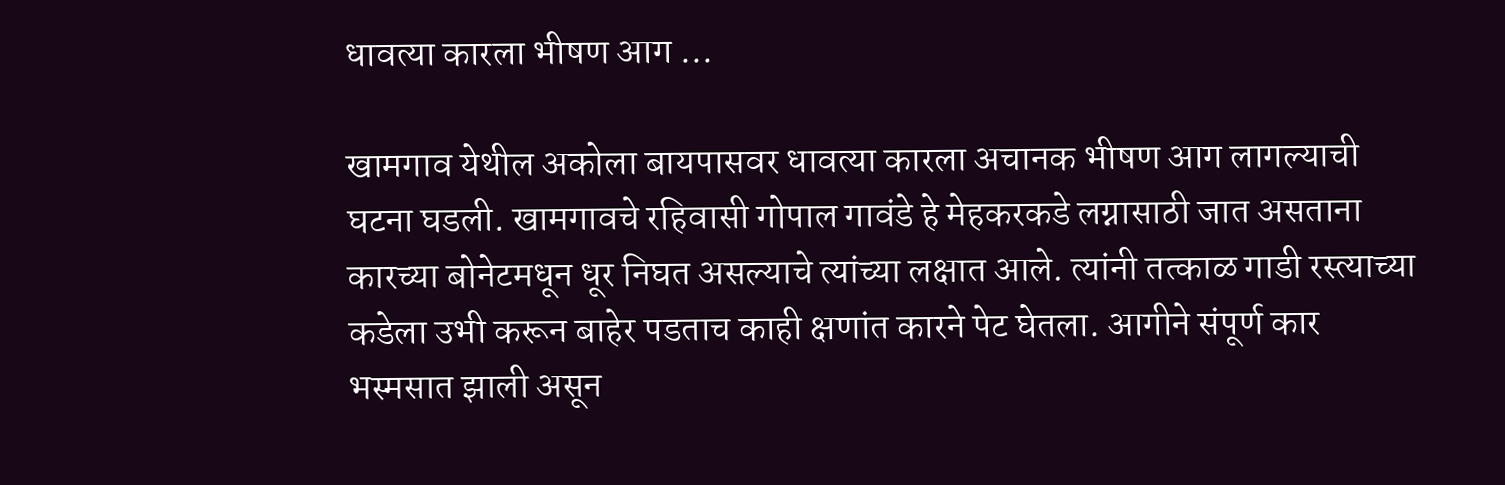धावत्या कारला भीषण आग ...

खामगाव येथील अकोला बायपासवर धावत्या कारला अचानक भीषण आग लागल्याची घटना घडली. खामगावचे रहिवासी गोपाल गावंडे हे मेहकरकडे लग्नासाठी जात असताना कारच्या बोनेटमधून धूर निघत असल्याचे त्यांच्या लक्षात आले. त्यांनी तत्काळ गाडी रस्त्याच्या कडेला उभी करून बाहेर पडताच काही क्षणांत कारने पेट घेतला. आगीने संपूर्ण कार भस्मसात झाली असून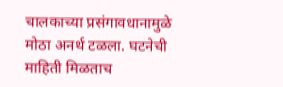चालकाच्या प्रसंगावधानामुळे मोठा अनर्थ टळला. घटनेची माहिती मिळताच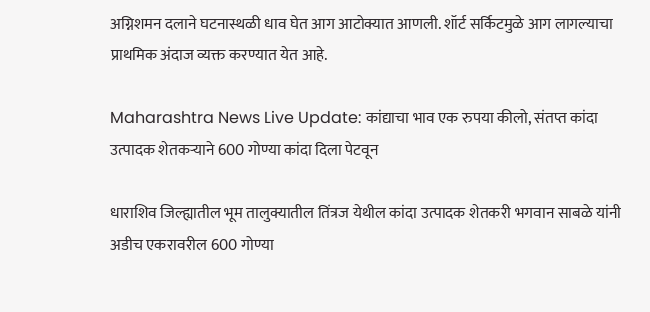अग्निशमन दलाने घटनास्थळी धाव घेत आग आटोक्यात आणली. शॉर्ट सर्किटमुळे आग लागल्याचा प्राथमिक अंदाज व्यक्त करण्यात येत आहे.

Maharashtra News Live Update: कांद्याचा भाव एक रुपया कीलो, संतप्त कांदा उत्पादक शेतकऱ्याने 600 गोण्या कांदा दिला पेटवून

धाराशिव जिल्ह्यातील भूम तालुक्यातील तिंत्रज येथील कांदा उत्पादक शेतकरी भगवान साबळे यांनी अडीच एकरावरील 600 गोण्या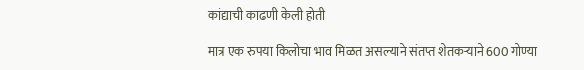कांद्याची काढणी केली होती

मात्र एक रुपया किलोचा भाव मिळत असल्याने संतप्त शेतकऱ्याने 600 गोण्या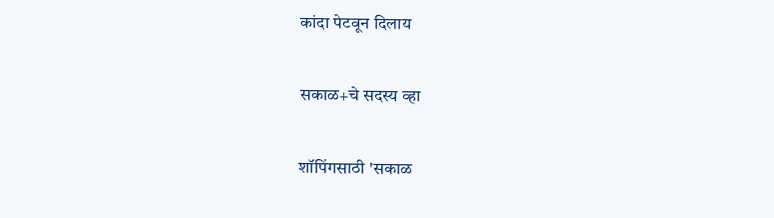कांदा पेटवून दिलाय

सकाळ+चे सदस्य व्हा

शॉपिंगसाठी 'सकाळ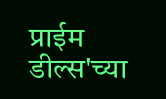प्राईम डील्स'च्या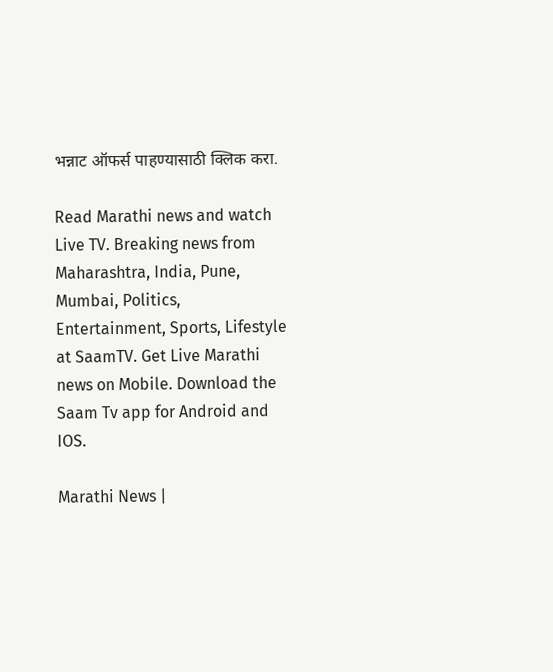भन्नाट ऑफर्स पाहण्यासाठी क्लिक करा.

Read Marathi news and watch Live TV. Breaking news from Maharashtra, India, Pune, Mumbai, Politics, Entertainment, Sports, Lifestyle at SaamTV. Get Live Marathi news on Mobile. Download the Saam Tv app for Android and IOS.

Marathi News |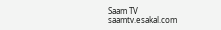Saam TV
saamtv.esakal.com